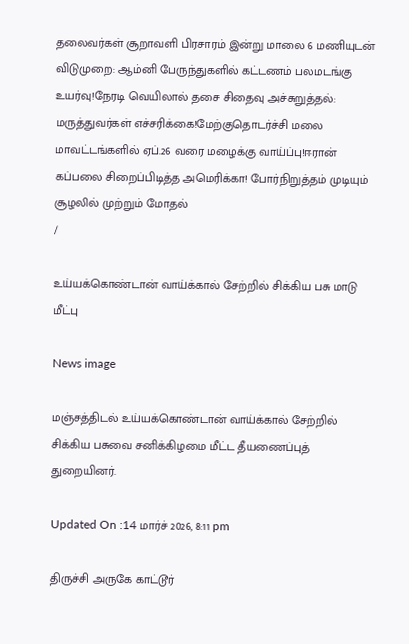தலைவர்கள் சூறாவளி பிரசாரம் இன்று மாலை 6 மணியுடன் விடுமுறை: ஆம்னி பேருந்துகளில் கட்டணம் பலமடங்கு உயர்வு!நேரடி வெயிலால் தசை சிதைவு அச்சுறுத்தல்: மருத்துவர்கள் எச்சரிக்கை!மேற்குதொடர்ச்சி மலை மாவட்டங்களில் ஏப்.26 வரை மழைக்கு வாய்ப்பு!ஈரான் கப்பலை சிறைப்பிடித்த அமெரிக்கா! போர்நிறுத்தம் முடியும் சூழலில் முற்றும் மோதல்
/

உய்யக்கொண்டான் வாய்க்கால் சேற்றில் சிக்கிய பசு மாடு மீட்பு

News image

மஞ்சத்திடல் உய்யக்கொண்டான் வாய்க்கால் சேற்றில் சிக்கிய பசுவை சனிக்கிழமை மீட்ட தீயணைப்புத் துறையினர்.

Updated On :14 மார்ச் 2026, 8:11 pm

திருச்சி அருகே காட்டூர்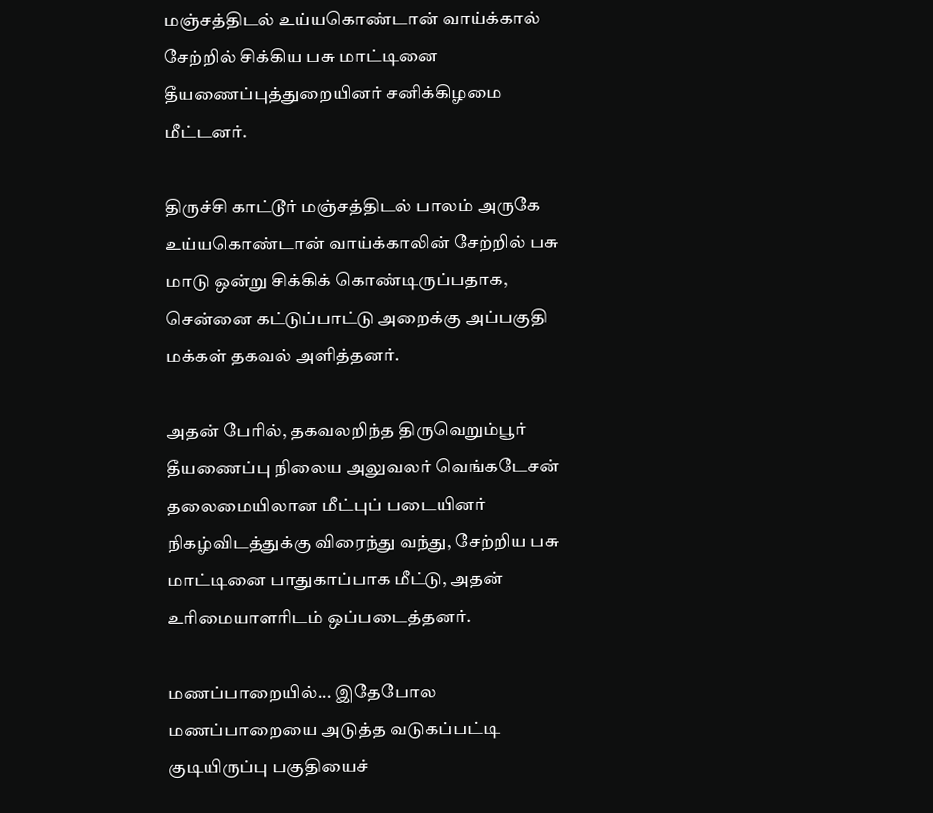மஞ்சத்திடல் உய்யகொண்டான் வாய்க்கால் சேற்றில் சிக்கிய பசு மாட்டினை தீயணைப்புத்துறையினர் சனிக்கிழமை மீட்டனர்.

திருச்சி காட்டூர் மஞ்சத்திடல் பாலம் அருகே உய்யகொண்டான் வாய்க்காலின் சேற்றில் பசு மாடு ஒன்று சிக்கிக் கொண்டிருப்பதாக, சென்னை கட்டுப்பாட்டு அறைக்கு அப்பகுதி மக்கள் தகவல் அளித்தனர்.

அதன் பேரில், தகவலறிந்த திருவெறும்பூர் தீயணைப்பு நிலைய அலுவலர் வெங்கடேசன் தலைமையிலான மீட்புப் படையினர் நிகழ்விடத்துக்கு விரைந்து வந்து, சேற்றிய பசு மாட்டினை பாதுகாப்பாக மீட்டு, அதன் உரிமையாளரிடம் ஒப்படைத்தனர்.

மணப்பாறையில்... இதேபோல மணப்பாறையை அடுத்த வடுகப்பட்டி குடியிருப்பு பகுதியைச்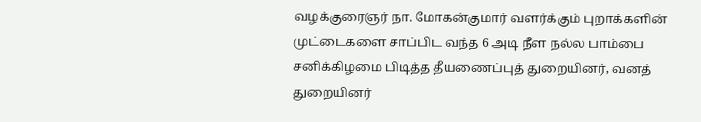வழக்குரைஞர் நா. மோகன்குமார் வளர்க்கும் புறாக்களின் முட்டைகளை சாப்பிட வந்த 6 அடி நீள நல்ல பாம்பை சனிக்கிழமை பிடித்த தீயணைப்புத் துறையினர், வனத் துறையினர்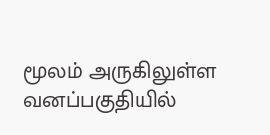மூலம் அருகிலுள்ள வனப்பகுதியில்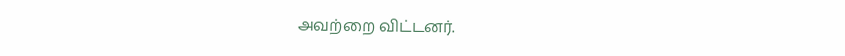அவற்றை விட்டனர்.